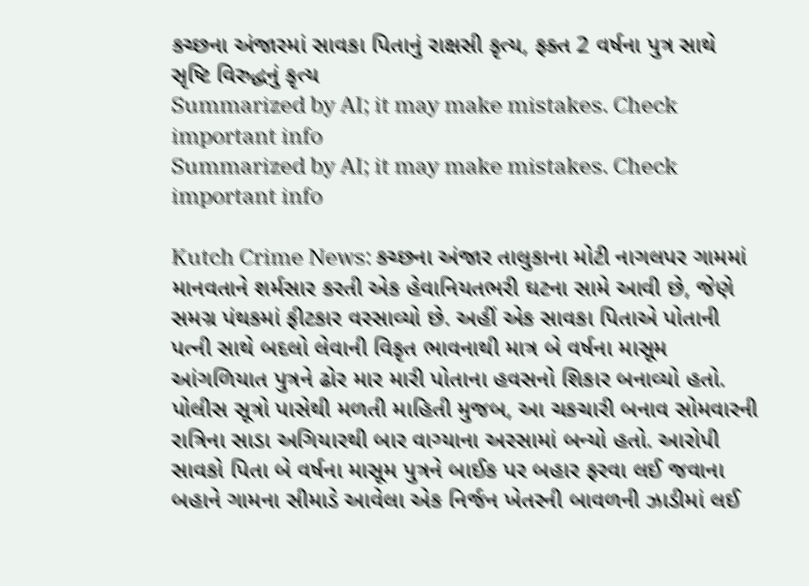કચ્છના અંજારમાં સાવકા પિતાનું રાક્ષસી કૃત્ય, ફક્ત 2 વર્ષના પુત્ર સાથે સૃષ્ટિ વિરુદ્ધનું કૃત્ય
Summarized by AI; it may make mistakes. Check important info
Summarized by AI; it may make mistakes. Check important info

Kutch Crime News: કચ્છના અંજાર તાલુકાના મોટી નાગલપર ગામમાં માનવતાને શર્મસાર કરતી એક હેવાનિયતભરી ઘટના સામે આવી છે, જેણે સમગ્ર પંથકમાં ફીટકાર વરસાવ્યો છે. અહીં એક સાવકા પિતાએ પોતાની પત્ની સાથે બદલો લેવાની વિકૃત ભાવનાથી માત્ર બે વર્ષના માસૂમ આંગળિયાત પુત્રને ઢોર માર મારી પોતાના હવસનો શિકાર બનાવ્યો હતો.
પોલીસ સૂત્રો પાસેથી મળતી માહિતી મુજબ, આ ચકચારી બનાવ સોમવારની રાત્રિના સાડા અગિયારથી બાર વાગ્યાના અરસામાં બન્યો હતો. આરોપી સાવકો પિતા બે વર્ષના માસૂમ પુત્રને બાઈક પર બહાર ફરવા લઈ જવાના બહાને ગામના સીમાડે આવેલા એક નિર્જન ખેતરની બાવળની ઝાડીમાં લઈ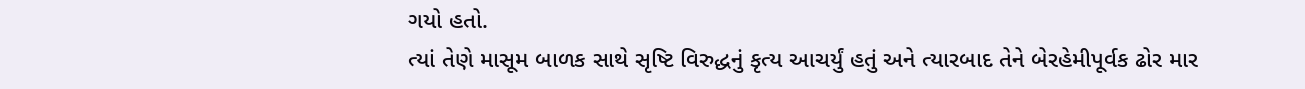ગયો હતો.
ત્યાં તેણે માસૂમ બાળક સાથે સૃષ્ટિ વિરુદ્ધનું કૃત્ય આચર્યું હતું અને ત્યારબાદ તેને બેરહેમીપૂર્વક ઢોર માર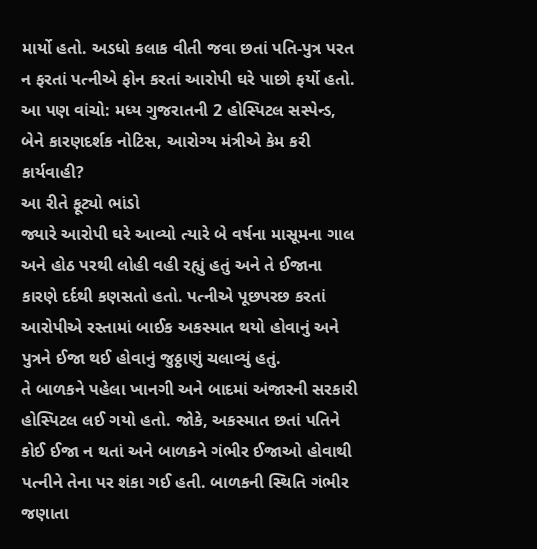માર્યો હતો. અડધો કલાક વીતી જવા છતાં પતિ-પુત્ર પરત ન ફરતાં પત્નીએ ફોન કરતાં આરોપી ઘરે પાછો ફર્યો હતો.
આ પણ વાંચો: મધ્ય ગુજરાતની 2 હોસ્પિટલ સસ્પેન્ડ, બેને કારણદર્શક નોટિસ, આરોગ્ય મંત્રીએ કેમ કરી કાર્યવાહી?
આ રીતે ફૂટ્યો ભાંડો
જ્યારે આરોપી ઘરે આવ્યો ત્યારે બે વર્ષના માસૂમના ગાલ અને હોઠ પરથી લોહી વહી રહ્યું હતું અને તે ઈજાના કારણે દર્દથી કણસતો હતો. પત્નીએ પૂછપરછ કરતાં આરોપીએ રસ્તામાં બાઈક અકસ્માત થયો હોવાનું અને પુત્રને ઈજા થઈ હોવાનું જુઠ્ઠાણું ચલાવ્યું હતું.
તે બાળકને પહેલા ખાનગી અને બાદમાં અંજારની સરકારી હોસ્પિટલ લઈ ગયો હતો. જોકે, અકસ્માત છતાં પતિને કોઈ ઈજા ન થતાં અને બાળકને ગંભીર ઈજાઓ હોવાથી પત્નીને તેના પર શંકા ગઈ હતી. બાળકની સ્થિતિ ગંભીર જણાતા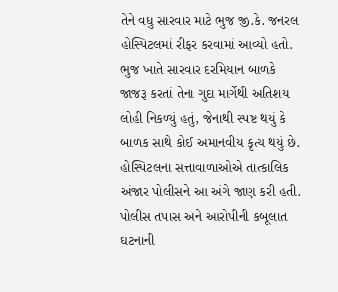તેને વધુ સારવાર માટે ભુજ જી.કે. જનરલ હોસ્પિટલમાં રીફર કરવામાં આવ્યો હતો.
ભુજ ખાતે સારવાર દરમિયાન બાળકે જાજરૂ કરતાં તેના ગુદા માર્ગેથી અતિશય લોહી નિકળ્યું હતું, જેનાથી સ્પષ્ટ થયું કે બાળક સાથે કોઈ અમાનવીય કૃત્ય થયું છે. હોસ્પિટલના સત્તાવાળાઓએ તાત્કાલિક અંજાર પોલીસને આ અંગે જાણ કરી હતી.
પોલીસ તપાસ અને આરોપીની કબૂલાત
ઘટનાની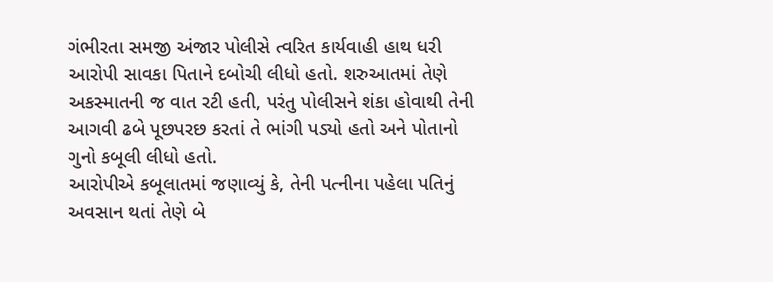ગંભીરતા સમજી અંજાર પોલીસે ત્વરિત કાર્યવાહી હાથ ધરી આરોપી સાવકા પિતાને દબોચી લીધો હતો. શરુઆતમાં તેણે અકસ્માતની જ વાત રટી હતી, પરંતુ પોલીસને શંકા હોવાથી તેની આગવી ઢબે પૂછપરછ કરતાં તે ભાંગી પડ્યો હતો અને પોતાનો ગુનો કબૂલી લીધો હતો.
આરોપીએ કબૂલાતમાં જણાવ્યું કે, તેની પત્નીના પહેલા પતિનું અવસાન થતાં તેણે બે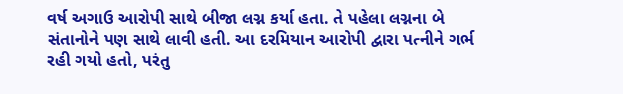વર્ષ અગાઉ આરોપી સાથે બીજા લગ્ન કર્યા હતા. તે પહેલા લગ્નના બે સંતાનોને પણ સાથે લાવી હતી. આ દરમિયાન આરોપી દ્વારા પત્નીને ગર્ભ રહી ગયો હતો, પરંતુ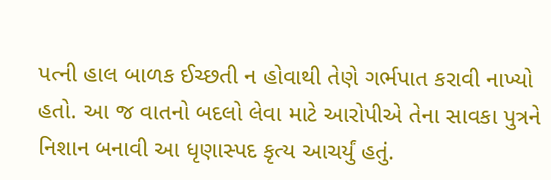પત્ની હાલ બાળક ઈચ્છતી ન હોવાથી તેણે ગર્ભપાત કરાવી નાખ્યો હતો. આ જ વાતનો બદલો લેવા માટે આરોપીએ તેના સાવકા પુત્રને નિશાન બનાવી આ ધૃણાસ્પદ કૃત્ય આચર્યું હતું.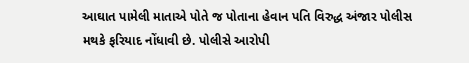આઘાત પામેલી માતાએ પોતે જ પોતાના હેવાન પતિ વિરુદ્ધ અંજાર પોલીસ મથકે ફરિયાદ નોંધાવી છે. પોલીસે આરોપી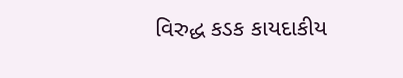વિરુદ્ધ કડક કાયદાકીય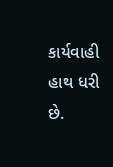કાર્યવાહી હાથ ધરી છે.